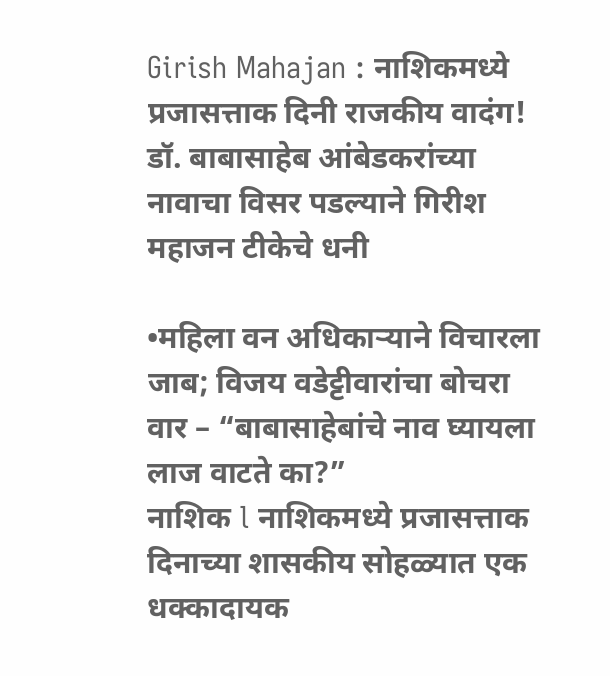Girish Mahajan : नाशिकमध्ये प्रजासत्ताक दिनी राजकीय वादंग! डॉ. बाबासाहेब आंबेडकरांच्या नावाचा विसर पडल्याने गिरीश महाजन टीकेचे धनी

•महिला वन अधिकाऱ्याने विचारला जाब; विजय वडेट्टीवारांचा बोचरा वार – “बाबासाहेबांचे नाव घ्यायला लाज वाटते का?”
नाशिक l नाशिकमध्ये प्रजासत्ताक दिनाच्या शासकीय सोहळ्यात एक धक्कादायक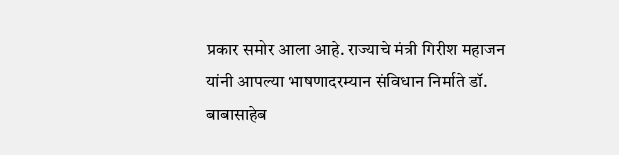प्रकार समोर आला आहे. राज्याचे मंत्री गिरीश महाजन यांनी आपल्या भाषणादरम्यान संविधान निर्माते डॉ. बाबासाहेब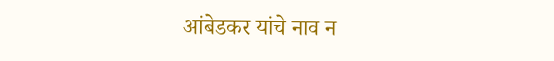आंबेडकर यांचे नाव न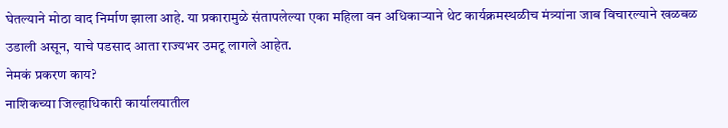घेतल्याने मोठा वाद निर्माण झाला आहे. या प्रकारामुळे संतापलेल्या एका महिला वन अधिकाऱ्याने थेट कार्यक्रमस्थळीच मंत्र्यांना जाब विचारल्याने खळबळ उडाली असून, याचे पडसाद आता राज्यभर उमटू लागले आहेत.
नेमकं प्रकरण काय?
नाशिकच्या जिल्हाधिकारी कार्यालयातील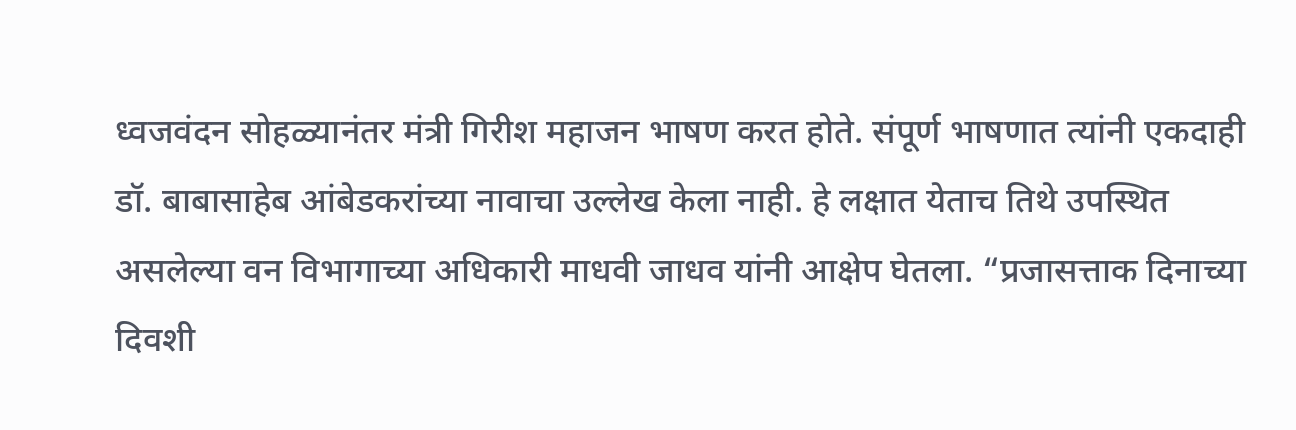ध्वजवंदन सोहळ्यानंतर मंत्री गिरीश महाजन भाषण करत होते. संपूर्ण भाषणात त्यांनी एकदाही डॉ. बाबासाहेब आंबेडकरांच्या नावाचा उल्लेख केला नाही. हे लक्षात येताच तिथे उपस्थित असलेल्या वन विभागाच्या अधिकारी माधवी जाधव यांनी आक्षेप घेतला. “प्रजासत्ताक दिनाच्या दिवशी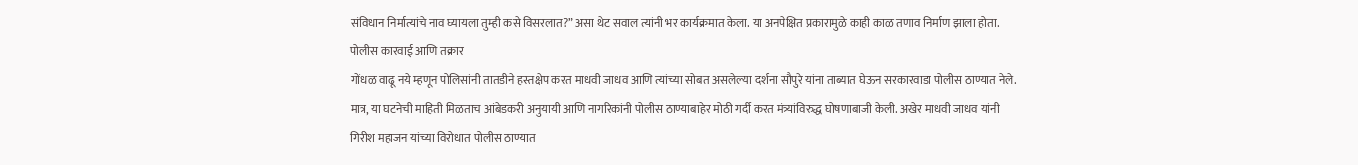संविधान निर्मात्यांचे नाव घ्यायला तुम्ही कसे विसरलात?” असा थेट सवाल त्यांनी भर कार्यक्रमात केला. या अनपेक्षित प्रकारामुळे काही काळ तणाव निर्माण झाला होता.
पोलीस कारवाई आणि तक्रार
गोंधळ वाढू नये म्हणून पोलिसांनी तातडीने हस्तक्षेप करत माधवी जाधव आणि त्यांच्या सोबत असलेल्या दर्शना सौपुरे यांना ताब्यात घेऊन सरकारवाडा पोलीस ठाण्यात नेले. मात्र, या घटनेची माहिती मिळताच आंबेडकरी अनुयायी आणि नागरिकांनी पोलीस ठाण्याबाहेर मोठी गर्दी करत मंत्र्यांविरुद्ध घोषणाबाजी केली. अखेर माधवी जाधव यांनी गिरीश महाजन यांच्या विरोधात पोलीस ठाण्यात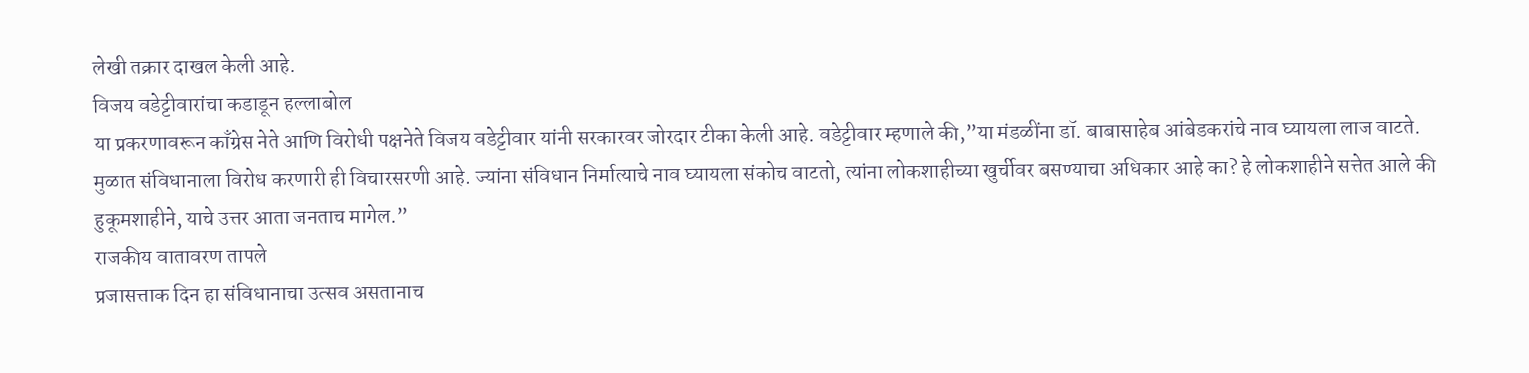लेखी तक्रार दाखल केली आहे.
विजय वडेट्टीवारांचा कडाडून हल्लाबोल
या प्रकरणावरून काँग्रेस नेते आणि विरोधी पक्षनेते विजय वडेट्टीवार यांनी सरकारवर जोरदार टीका केली आहे. वडेट्टीवार म्हणाले की,”या मंडळींना डॉ. बाबासाहेब आंबेडकरांचे नाव घ्यायला लाज वाटते. मुळात संविधानाला विरोध करणारी ही विचारसरणी आहे. ज्यांना संविधान निर्मात्याचे नाव घ्यायला संकोच वाटतो, त्यांना लोकशाहीच्या खुर्चीवर बसण्याचा अधिकार आहे का? हे लोकशाहीने सत्तेत आले की हुकूमशाहीने, याचे उत्तर आता जनताच मागेल.”
राजकीय वातावरण तापले
प्रजासत्ताक दिन हा संविधानाचा उत्सव असतानाच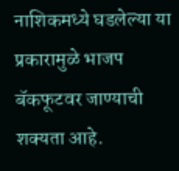नाशिकमध्ये घडलेल्या या प्रकारामुळे भाजप बॅकफूटवर जाण्याची शक्यता आहे.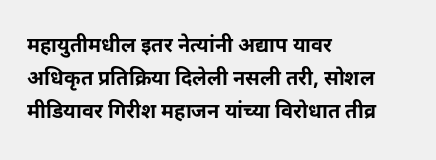महायुतीमधील इतर नेत्यांनी अद्याप यावर अधिकृत प्रतिक्रिया दिलेली नसली तरी, सोशल मीडियावर गिरीश महाजन यांच्या विरोधात तीव्र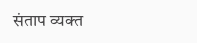संताप व्यक्त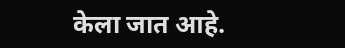केला जात आहे.